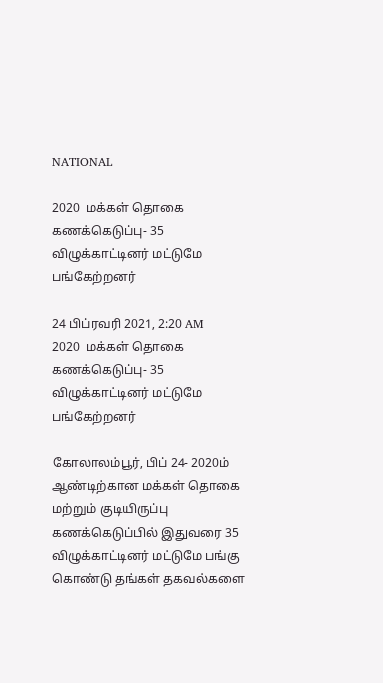NATIONAL

2020  மக்கள் தொகை கணக்கெடுப்பு- 35 விழுக்காட்டினர் மட்டுமே பங்கேற்றனர்

24 பிப்ரவரி 2021, 2:20 AM
2020  மக்கள் தொகை கணக்கெடுப்பு- 35 விழுக்காட்டினர் மட்டுமே பங்கேற்றனர்

கோலாலம்பூர், பிப் 24- 2020ம் ஆண்டிற்கான மக்கள் தொகை மற்றும் குடியிருப்பு கணக்கெடுப்பில் இதுவரை 35 விழுக்காட்டினர் மட்டுமே பங்கு கொண்டு தங்கள் தகவல்களை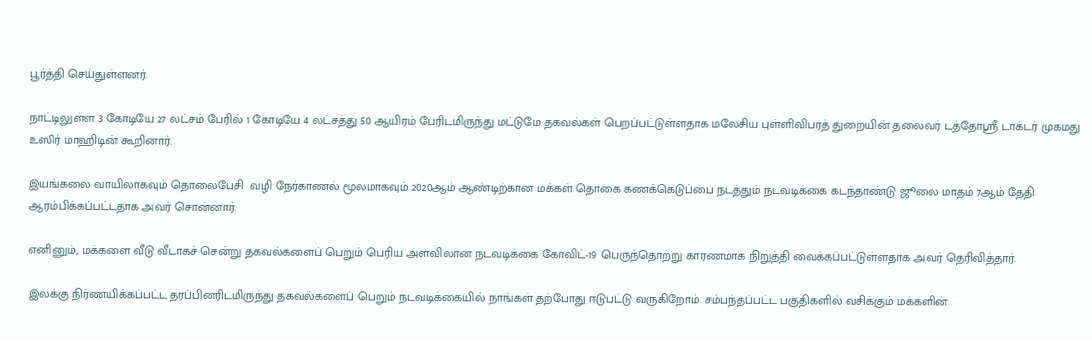பூர்த்தி செய்துள்ளனர்.

நாட்டிலுள்ள 3 கோடியே 27 லட்சம் பேரில் 1 கோடியே 4 லட்சத்து 50 ஆயிரம் பேரிடமிருந்து மட்டுமே தகவல்கள் பெறப்பட்டுள்ளதாக மலேசிய புள்ளிவிபரத் துறையின் தலைவர் டத்தோஸ்ரீ டாக்டர் முகமது உஸிர் மாஹிடின் கூறினார்.

இயங்கலை வாயிலாகவும் தொலைபேசி  வழி நேர்காணல் மூலமாகவும் 2020ஆம் ஆண்டிற்கான மக்கள் தொகை கணக்கெடுப்பை நடத்தும் நடவடிக்கை கடந்தாண்டு ஜூலை மாதம் 7ஆம் தேதி ஆரம்பிக்கப்பட்டதாக அவர் சொன்னார்.

எனினும், மக்களை வீடு வீடாகச் சென்று தகவல்களைப் பெறும் பெரிய அளவிலான நடவடிக்கை கோவிட்-19 பெருந்தொற்று காரணமாக நிறுத்தி வைக்கப்பட்டுள்ளதாக அவர் தெரிவித்தார்.

இலக்கு நிர்ணயிக்கப்பட்ட தரப்பினரிடமிருந்து தகவல்களைப் பெறும் நடவடிக்கையில் நாங்கள் தற்போது ஈடுபட்டு வருகிறோம். சம்பந்தப்பட்ட பகுதிகளில் வசிக்கும் மக்களின்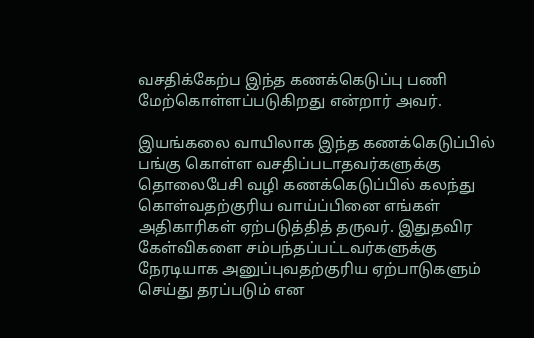வசதிக்கேற்ப இந்த கணக்கெடுப்பு பணி மேற்கொள்ளப்படுகிறது என்றார் அவர்.

இயங்கலை வாயிலாக இந்த கணக்கெடுப்பில் பங்கு கொள்ள வசதிப்படாதவர்களுக்கு தொலைபேசி வழி கணக்கெடுப்பில் கலந்து கொள்வதற்குரிய வாய்ப்பினை எங்கள் அதிகாரிகள் ஏற்படுத்தித் தருவர். இதுதவிர கேள்விகளை சம்பந்தப்பட்டவர்களுக்கு நேரடியாக அனுப்புவதற்குரிய ஏற்பாடுகளும் செய்து தரப்படும் என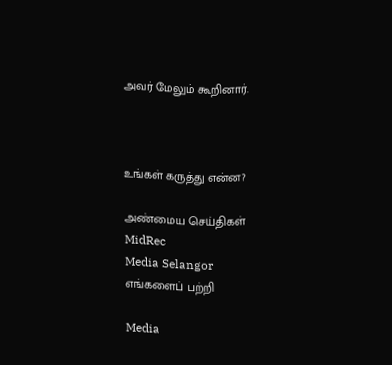அவர் மேலும் கூறினார்.



உங்கள் கருத்து என்ன?

அண்மைய செய்திகள்
MidRec
Media Selangor
எங்களைப் பற்றி

Media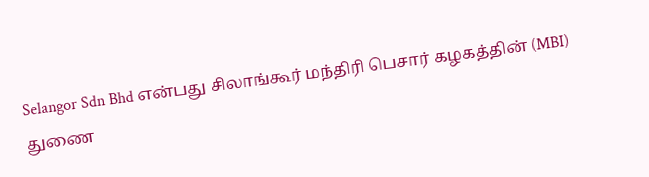Selangor Sdn Bhd என்பது சிலாங்கூர் மந்திரி பெசார் கழகத்தின் (MBI) துணை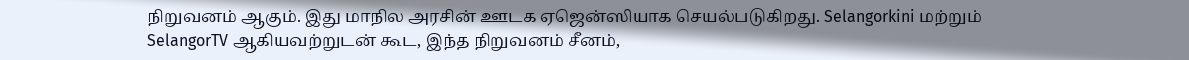நிறுவனம் ஆகும். இது மாநில அரசின் ஊடக ஏஜென்ஸியாக செயல்படுகிறது. Selangorkini மற்றும் SelangorTV ஆகியவற்றுடன் கூட, இந்த நிறுவனம் சீனம்,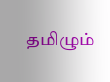தமிழும்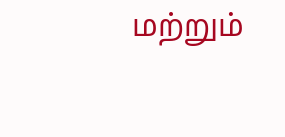மற்றும்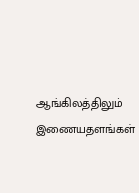ஆங்கிலத்திலும் இணையதளங்கள்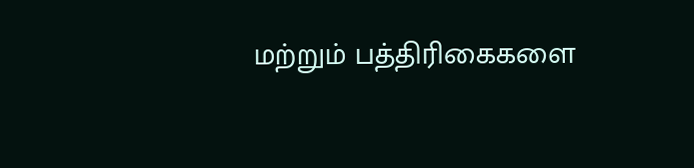மற்றும் பத்திரிகைகளை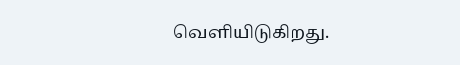வெளியிடுகிறது.